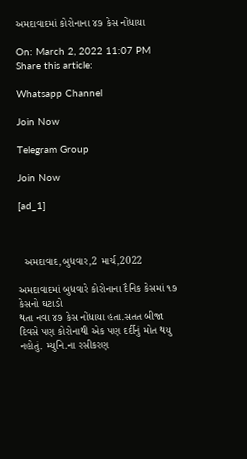અમદાવાદમાં કોરોનાના ૪૭ કેસ નોંધાયા

On: March 2, 2022 11:07 PM
Share this article:

Whatsapp Channel

Join Now

Telegram Group

Join Now

[ad_1]



  અમદાવાદ,બુધવાર,2 માર્ચ,2022

અમદાવાદમાં બુધવારે કોરોનાના દૈનિક કેસમાં ૧૭ કેસનો ઘટાડો
થતા નવા ૪૭ કેસ નોંધાયા હતા.સતત બીજા દિવસે પણ કોરોનાથી એક પણ દર્દીનું મોત થયુ
નહોતું. મ્યુનિ.ના રસીકરણ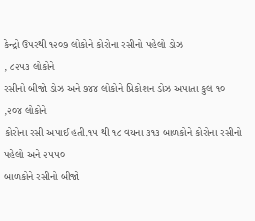કેન્દ્રો ઉપરથી ૧૨૦૭ લોકોને કોરોના રસીનો પહેલો ડોઝ
, ૮૨૫૩ લોકોને
રસીનો બીજો ડોઝ અને ૭૪૪ લોકોને પ્રિકોશન ડોઝ અપાતા કુલ ૧૦
,૨૦૪ લોકોને
કોરોના રસી અપાઈ હતી.૧૫ થી ૧૮ વયના ૩૧૩ બાળકોને કોરોના રસીનો પહેલો અને ૨૫૫૦
બાળકોને રસીનો બીજો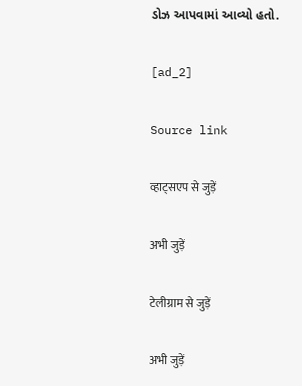ડોઝ આપવામાં આવ્યો હતો.

[ad_2]

Source link

व्हाट्सएप से जुड़ें

अभी जुड़ें

टेलीग्राम से जुड़ें

अभी जुड़ें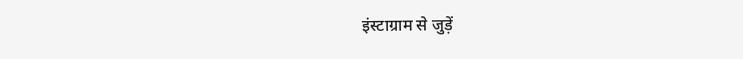इंस्टाग्राम से जुड़ें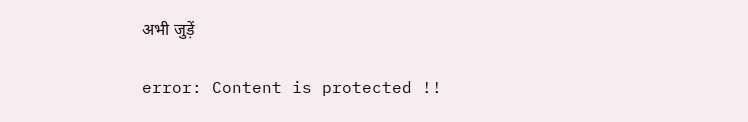अभी जुड़ें

error: Content is protected !!